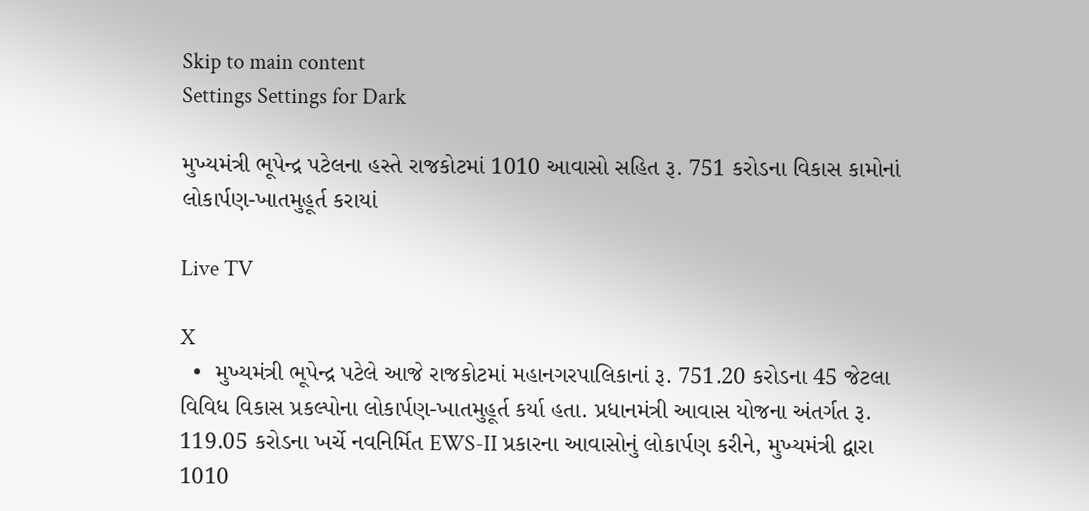Skip to main content
Settings Settings for Dark

મુખ્યમંત્રી ભૂપેન્દ્ર પટેલના હસ્તે રાજકોટમાં 1010 આવાસો સહિત રૂ. 751 કરોડના વિકાસ કામોનાં લોકાર્પણ-ખાતમુહૂર્ત કરાયાં

Live TV

X
  •  મુખ્યમંત્રી ભૂપેન્દ્ર પટેલે આજે રાજકોટમાં મહાનગરપાલિકાનાં રૂ. 751.20 કરોડના 45 જેટલા વિવિધ વિકાસ પ્રકલ્પોના લોકાર્પણ-ખાતમુહૂર્ત કર્યા હતા. પ્રધાનમંત્રી આવાસ યોજના અંતર્ગત રૂ. 119.05 કરોડના ખર્ચે નવનિર્મિત EWS-II પ્રકારના આવાસોનું લોકાર્પણ કરીને, મુખ્યમંત્રી દ્વારા 1010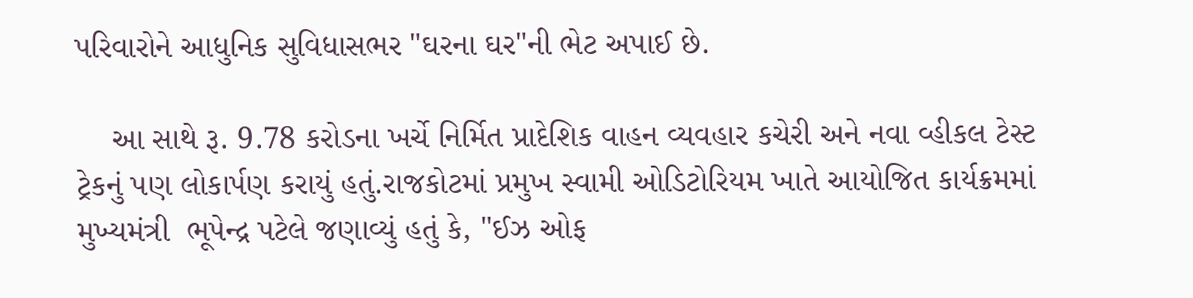પરિવારોને આધુનિક સુવિધાસભર "ઘરના ઘર"ની ભેટ અપાઈ છે.

    આ સાથે રૂ. 9.78 કરોડના ખર્ચે નિર્મિત પ્રાદેશિક વાહન વ્યવહાર કચેરી અને નવા વ્હીકલ ટેસ્ટ ટ્રેકનું પણ લોકાર્પણ કરાયું હતું.રાજકોટમાં પ્રમુખ સ્વામી ઓડિટોરિયમ ખાતે આયોજિત કાર્યક્રમમાં મુખ્યમંત્રી  ભૂપેન્દ્ર પટેલે જણાવ્યું હતું કે, "ઈઝ ઓફ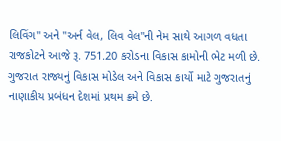લિવિંગ" અને "અર્ન વેલ, લિવ વેલ"ની નેમ સાથે આગળ વધતા રાજકોટને આજે રૂ. 751.20 કરોડના વિકાસ કામોની ભેટ મળી છે. ગુજરાત રાજ્યનું વિકાસ મોડેલ અને વિકાસ કાર્યો માટે ગુજરાતનું નાણાકીય પ્રબંધન દેશમાં પ્રથમ ક્રમે છે.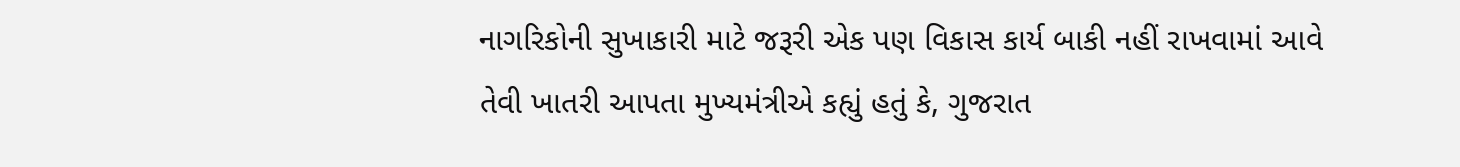નાગરિકોની સુખાકારી માટે જરૂરી એક પણ વિકાસ કાર્ય બાકી નહીં રાખવામાં આવે તેવી ખાતરી આપતા મુખ્યમંત્રીએ કહ્યું હતું કે, ગુજરાત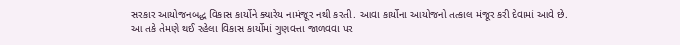સરકાર આયોજનબદ્ધ વિકાસ કાર્યોને ક્યારેય નામંજૂર નથી કરતી. આવા કાર્યોના આયોજનો તત્કાલ મંજૂર કરી દેવામાં આવે છે. આ તકે તેમણે થઈ રહેલા વિકાસ કાર્યોમાં ગુણવત્તા જાળવવા પર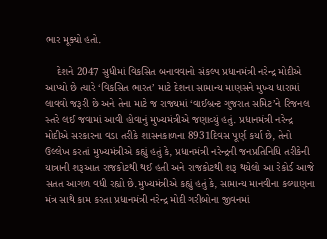ભાર મૂક્યો હતો.

    દેશને 2047 સુધીમાં વિકસિત બનાવવાનો સંકલ્પ પ્રધાનમંત્રી નરેન્દ્ર મોદીએ આપ્યો છે ત્યારે ‘વિકસિત ભારત’ માટે દેશના સામાન્ય માણસને મુખ્ય ધારામાં લાવવો જરૂરી છે અને તેના માટે જ રાજ્યમાં ‘વાઈબ્રન્ટ ગુજરાત સમિટ’ને રિજનલ સ્તરે લઈ જવામાં આવી હોવાનું મુખ્યમંત્રીએ જણાવ્યું હતું. પ્રધાનમંત્રી નરેન્દ્ર મોદીએ સરકારના વડા તરીકે શાસનકાળના 8931દિવસ પૂર્ણ કર્યા છે, તેનો ઉલ્લેખ કરતાં મુખ્યમંત્રીએ કહ્યું હતું કે, પ્રધાનમંત્રી નરેન્દ્રની જનપ્રતિનિધિ તરીકેની યાત્રાની શરૂઆત રાજકોટથી થઈ હતી અને રાજકોટથી શરૂ થયેલો આ રેકોર્ડ આજે સતત આગળ વધી રહ્યો છે.મુખ્યમંત્રીએ કહ્યું હતું કે, સામાન્ય માનવીના કલ્યાણના મંત્ર સાથે કામ કરતા પ્રધાનમંત્રી નરેન્દ્ર મોદી ગરીબોના જીવનમાં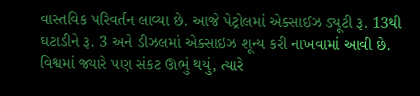વાસ્તવિક પરિવર્તન લાવ્યા છે. આજે પેટ્રોલમાં એક્સાઈઝ ડ્યૂટી રૂ. 13થી ઘટાડીને રૂ. 3 અને ડીઝલમાં એક્સાઇઝ શૂન્ય કરી નાખવામાં આવી છે. વિશ્વમાં જ્યારે પણ સંકટ ઊભું થયું, ત્યારે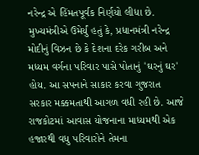નરેન્દ્ર એ હિંમતપૂર્વક નિર્ણયો લીધા છે. મુખ્યમંત્રીએ ઉમેર્યું હતું કે, પ્રધાનમંત્રી નરેન્દ્ર મોદીનું વિઝન છે કે દેશના દરેક ગરીબ અને મધ્યમ વર્ગના પરિવાર પાસે પોતાનું 'ઘરનું ઘર' હોય. આ સપનાને સાકાર કરવા ગુજરાત સરકાર મક્કમતાથી આગળ વધી રહી છે. આજે રાજકોટમાં આવાસ યોજનાના માધ્યમથી એક હજારથી વધુ પરિવારોને તેમના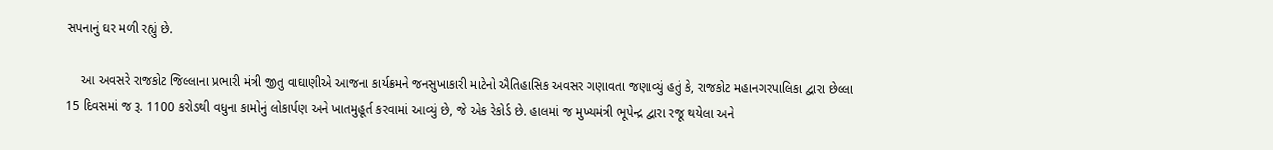સપનાનું ઘર મળી રહ્યું છે.

    આ અવસરે રાજકોટ જિલ્લાના પ્રભારી મંત્રી જીતુ વાઘાણીએ આજના કાર્યક્રમને જનસુખાકારી માટેનો ઐતિહાસિક અવસર ગણાવતા જણાવ્યું હતું કે, રાજકોટ મહાનગરપાલિકા દ્વારા છેલ્લા 15 દિવસમાં જ રૂ. 1100 કરોડથી વધુના કામોનું લોકાર્પણ અને ખાતમુહૂર્ત કરવામાં આવ્યું છે, જે એક રેકોર્ડ છે. હાલમાં જ મુખ્યમંત્રી ભૂપેન્દ્ર દ્વારા રજૂ થયેલા અને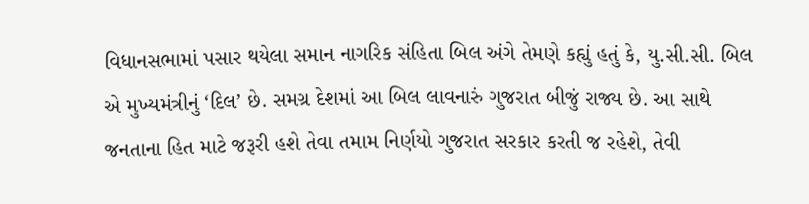વિધાનસભામાં પસાર થયેલા સમાન નાગરિક સંહિતા બિલ અંગે તેમણે કહ્યું હતું કે, યુ.સી.સી. બિલ એ મુખ્યમંત્રીનું ‘દિલ’ છે. સમગ્ર દેશમાં આ બિલ લાવનારું ગુજરાત બીજું રાજ્ય છે. આ સાથે જનતાના હિત માટે જરૂરી હશે તેવા તમામ નિર્ણયો ગુજરાત સરકાર કરતી જ રહેશે, તેવી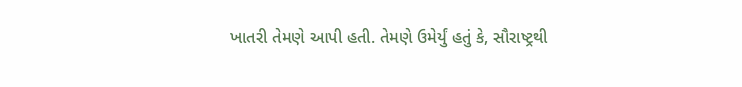ખાતરી તેમણે આપી હતી. તેમણે ઉમેર્યું હતું કે, સૌરાષ્ટ્રથી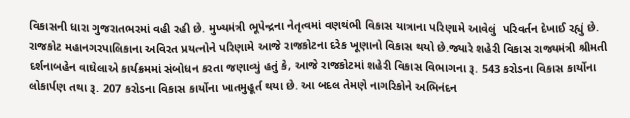વિકાસની ધારા ગુજરાતભરમાં વહી રહી છે. મુખ્યમંત્રી ભૂપેન્દ્રના નેતૃત્વમાં વણથંભી વિકાસ યાત્રાના પરિણામે આવેલું  પરિવર્તન દેખાઈ રહ્યું છે.  રાજકોટ મહાનગરપાલિકાના અવિરત પ્રયત્નોને પરિણામે આજે રાજકોટના દરેક ખૂણાનો વિકાસ થયો છે.જ્યારે શહેરી વિકાસ રાજ્યમંત્રી શ્રીમતી દર્શનાબહેન વાઘેલાએ કાર્યક્રમમાં સંબોધન કરતા જણાવ્યું હતું કે, આજે રાજકોટમાં શહેરી વિકાસ વિભાગના રૂ. 543 કરોડના વિકાસ કાર્યોના લોકાર્પણ તથા રૂ. 207 કરોડના વિકાસ કાર્યોના ખાતમુહૂર્ત થયા છે. આ બદલ તેમણે નાગરિકોને અભિનંદન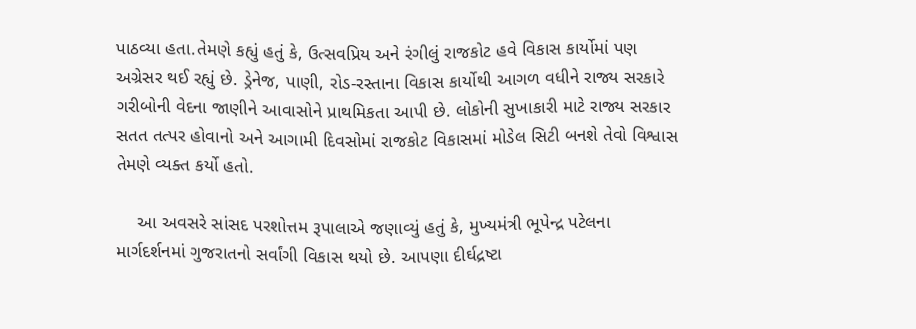પાઠવ્યા હતા.તેમણે કહ્યું હતું કે, ઉત્સવપ્રિય અને રંગીલું રાજકોટ હવે વિકાસ કાર્યોમાં પણ અગ્રેસર થઈ રહ્યું છે. ડ્રેનેજ, પાણી, રોડ-રસ્તાના વિકાસ કાર્યોથી આગળ વધીને રાજ્ય સરકારે ગરીબોની વેદના જાણીને આવાસોને પ્રાથમિકતા આપી છે. લોકોની સુખાકારી માટે રાજ્ય સરકાર સતત તત્પર હોવાનો અને આગામી દિવસોમાં રાજકોટ વિકાસમાં મોડેલ સિટી બનશે તેવો વિશ્વાસ તેમણે વ્યક્ત કર્યો હતો.

    આ અવસરે સાંસદ પરશોત્તમ રૂપાલાએ જણાવ્યું હતું કે, મુખ્યમંત્રી ભૂપેન્દ્ર પટેલના માર્ગદર્શનમાં ગુજરાતનો સર્વાંગી વિકાસ થયો છે. આપણા દીર્ઘદ્રષ્ટા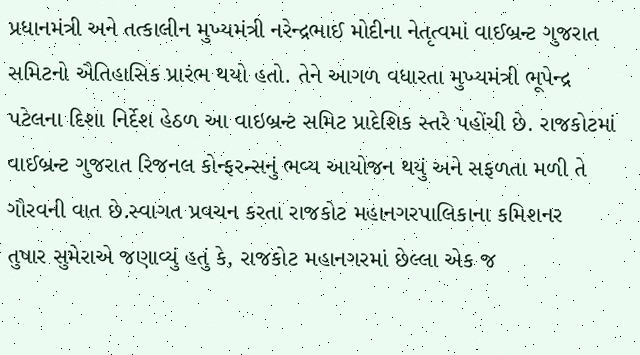પ્રધાનમંત્રી અને તત્કાલીન મુખ્યમંત્રી નરેન્દ્રભાઈ મોદીના નેતૃત્વમાં વાઈબ્રન્ટ ગુજરાત સમિટનો ઐતિહાસિક પ્રારંભ થયો હતો. તેને આગળ વધારતા મુખ્યમંત્રી ભૂપેન્દ્ર પટેલના દિશા નિર્દેશ હેઠળ આ વાઇબ્રન્ટ સમિટ પ્રાદેશિક સ્તરે પહોંચી છે. રાજકોટમાં વાઈબ્રન્ટ ગુજરાત રિજનલ કોન્ફરન્સનું ભવ્ય આયોજન થયું અને સફળતા મળી તે ગૌરવની વાત છે.સ્વાગત પ્રવચન કરતા રાજકોટ મહાનગરપાલિકાના કમિશનર  તુષાર સુમેરાએ જણાવ્યું હતું કે, રાજકોટ મહાનગરમાં છેલ્લા એક જ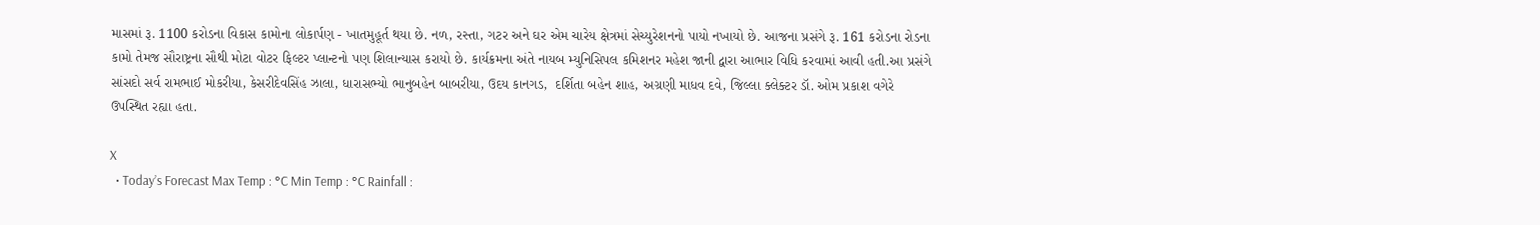માસમાં રૂ. 1100 કરોડના વિકાસ કામોના લોકાર્પણ - ખાતમુહૂર્ત થયા છે. નળ, રસ્તા, ગટર અને ઘર એમ ચારેય ક્ષેત્રમાં સેચ્યુરેશનનો પાયો નખાયો છે. આજના પ્રસંગે રૂ. 161 કરોડના રોડના કામો તેમજ સૌરાષ્ટ્રના સૌથી મોટા વોટર ફિલ્ટર પ્લાન્ટનો પણ શિલાન્યાસ કરાયો છે. કાર્યક્રમના અંતે નાયબ મ્યુનિસિપલ કમિશનર મહેશ જાની દ્વારા આભાર વિધિ કરવામાં આવી હતી.આ પ્રસંગે સાંસદો સર્વ રામભાઈ મોકરીયા, કેસરીદેવસિંહ ઝાલા, ધારાસભ્યો ભાનુબહેન બાબરીયા, ઉદય કાનગડ,  દર્શિતા બહેન શાહ, અગ્રણી માધવ દવે, જિલ્લા ક્લેક્ટર ડૉ. ઓમ પ્રકાશ વગેરે ઉપસ્થિત રહ્યા હતા.

X
  • Today’s Forecast Max Temp : °C Min Temp : °C Rainfall :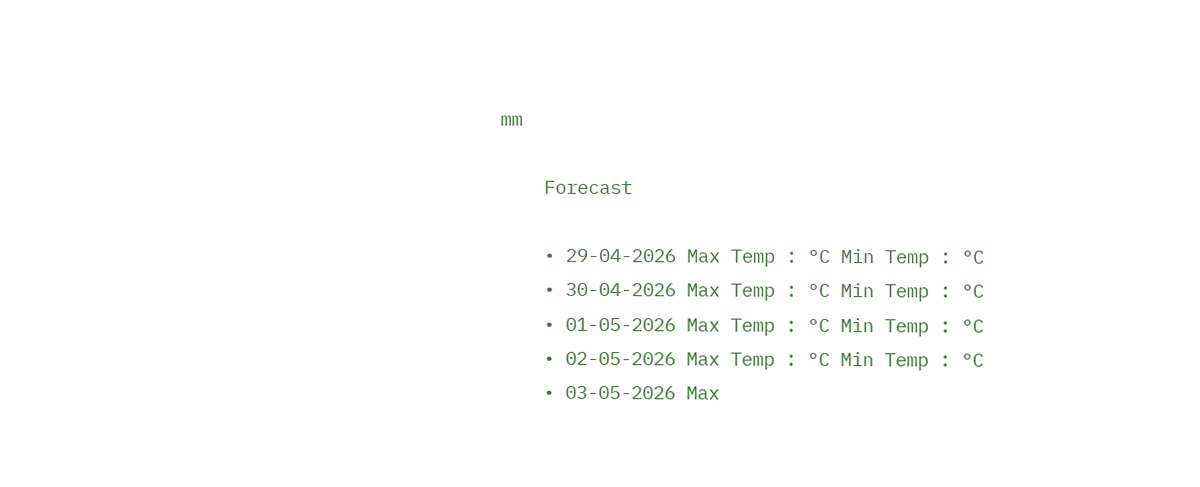mm

    Forecast

    • 29-04-2026 Max Temp : °C Min Temp : °C
    • 30-04-2026 Max Temp : °C Min Temp : °C
    • 01-05-2026 Max Temp : °C Min Temp : °C
    • 02-05-2026 Max Temp : °C Min Temp : °C
    • 03-05-2026 Max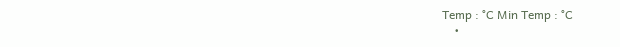Temp : °C Min Temp : °C
    •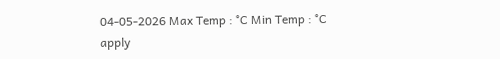04-05-2026 Max Temp : °C Min Temp : °C
apply